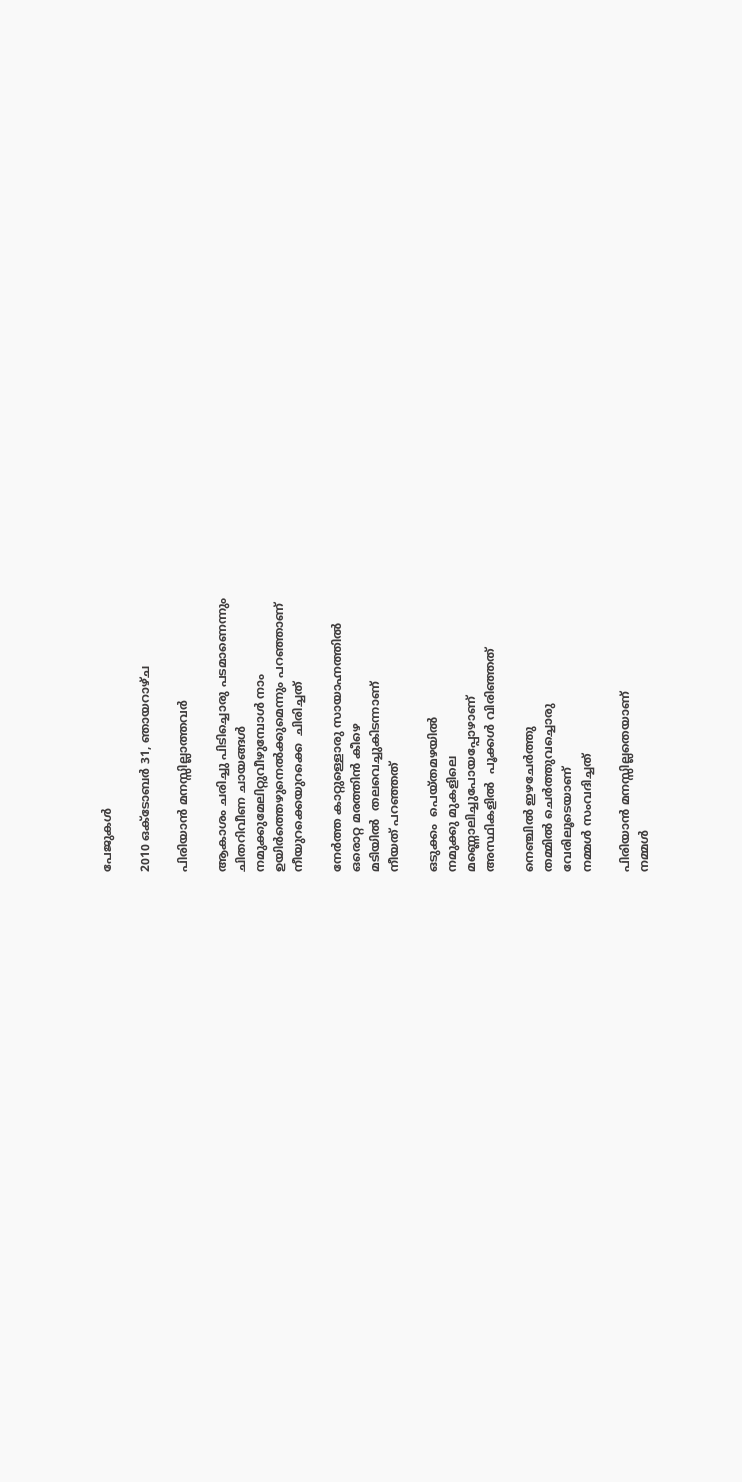പേജുകള്‍‌

2010 ഒക്‌ടോബർ 31, ഞായറാഴ്‌ച

പിരിയാന്‍ മനസ്സില്ലാത്തവര്‍

ആകാശം ചരിച്ചു പിടിച്ചൊരു പടമാണെന്നും
ചിതറിവീണ ചായങ്ങള്‍
നമുക്കുമേലിറ്റുവീഴുമ്പോള്‍ നാം
ഉയിര്‍ത്തെഴുനെല്‍ക്കുമെന്നും പറഞ്ഞാണ്
നീയുറക്കെയുറക്കെ  ചിരിച്ചത്

നേര്‍ത്ത കാറ്റുള്ളൊരു സായാഹ്നത്തില്‍
ഒരൊറ്റ മരത്തിന്‍ കീഴെ
മടിയില്‍  തലവെച്ചുകിടന്നാണ്
നീയത് പറഞ്ഞത്

ഒടുക്കം  പെയ്തമഴയില്‍
നമുക്കു മുകളിലെ
മണ്ണൊലിച്ചുപോയപ്പോഴാണ്
അസ്ഥികളില്‍  പൂക്കള്‍ വിരിഞ്ഞത്

നെഞ്ചില്‍ ഇഴചേര്‍ത്തു
തമ്മില്‍ ചെര്‍ത്തുവച്ചൊരു
വേരിലൂടെയാണ്
നമ്മള്‍ സംവദിച്ചത്

പിരിയാന്‍ മനസ്സില്ലതെയാണ്
നമ്മള്‍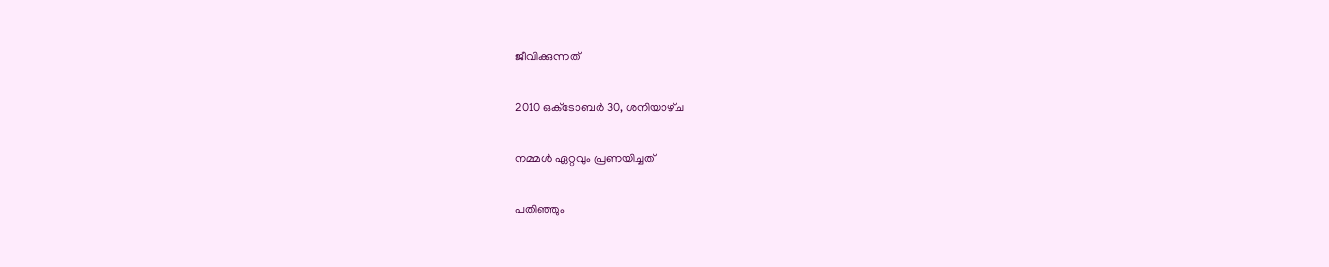ജീവിക്കുന്നത്

2010 ഒക്‌ടോബർ 30, ശനിയാഴ്‌ച

നമ്മള്‍ ഏറ്റവും പ്രണയിച്ചത്

പതിഞ്ഞും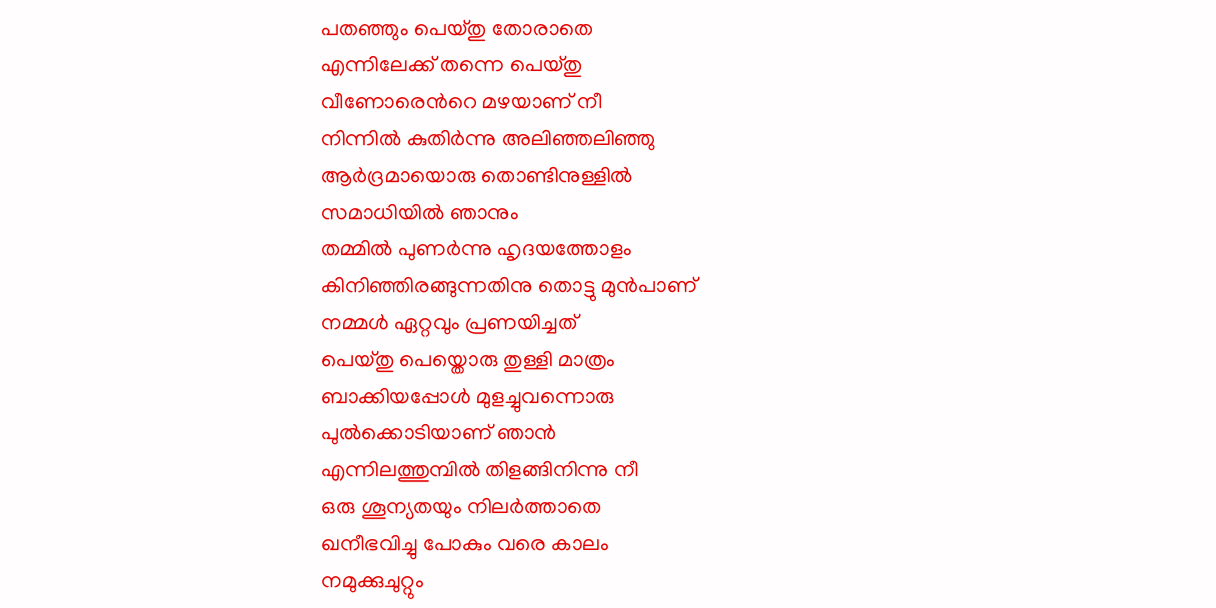പതഞ്ഞും പെയ്തു തോരാതെ
എന്നിലേക്ക്‌ തന്നെ പെയ്തു
വീണോരെന്‍റെ മഴയാണ് നീ
നിന്നില്‍ കുതിര്‍ന്നു അലിഞ്ഞലിഞ്ഞു
ആര്‍ദ്രമായൊരു തൊണ്ടിനുള്ളില്‍
സമാധിയില്‍ ഞാനും
തമ്മില്‍ പുണര്‍ന്നു ഹൃദയത്തോളം
കിനിഞ്ഞിരങ്ങുന്നതിനു തൊട്ടു മുന്‍പാണ്‌
നമ്മള്‍ ഏറ്റവും പ്രണയിച്ചത്
പെയ്തു പെയ്തൊരു തുള്ളി മാത്രം
ബാക്കിയപ്പോള്‍ മുളച്ചുവന്നൊരു
പുല്‍ക്കൊടിയാണ് ഞാന്‍
എന്നിലത്തുമ്പില്‍ തിളങ്ങിനിന്നു നീ
ഒരു ശൂന്യതയും നിലര്‍ത്താതെ
ഖനീഭവിച്ചു പോകും വരെ കാലം
നമുക്കുചുറ്റും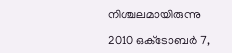നിശ്ചലമായിരുന്നു

2010 ഒക്‌ടോബർ 7,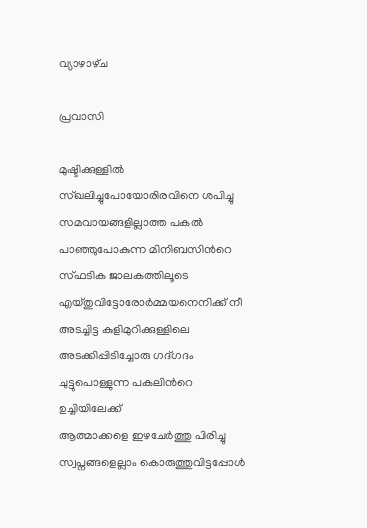വ്യാഴാഴ്‌ച

പ്രവാസി

മുഷ്ടിക്കുള്ളില്‍ സ്ഖലിച്ചുപോയോരിരവിനെ ശപിച്ചു
സമവായങ്ങളില്ലാത്ത പകല്‍
പാഞ്ഞുപോകുന്ന മിനിബസിന്‍റെ
സ്ഫടിക ജാലകത്തിലൂടെ
എയ്തുവിട്ടോരോര്‍മ്മയനെനിക്ക് നീ
അടച്ചിട്ട കുളിമുറിക്കുള്ളിലെ
അടക്കിപ്പിടിച്ചോരു ഗദ്ഗദം
ചുട്ടുപൊള്ളുന്ന പകലിന്‍റെ ഉച്ചിയിലേക്ക്
ആത്മാക്കളെ ഇഴചേര്‍ത്തു പിരിച്ചു
സ്വപ്നങ്ങളെല്ലാം കൊരുത്തുവിട്ടപ്പോള്‍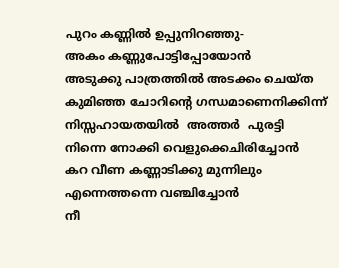പുറം കണ്ണില്‍ ഉപ്പുനിറഞ്ഞു-
അകം കണ്ണുപോട്ടിപ്പോയോന്‍
അടുക്കു പാത്രത്തില്‍ അടക്കം ചെയ്ത
കുമിഞ്ഞ ചോറിന്‍റെ ഗന്ധമാണെനിക്കിന്ന്
നിസ്സഹായതയില്‍  അത്തര്‍  പുരട്ടി
നിന്നെ നോക്കി വെളുക്കെചിരിച്ചോന്‍
കറ വീണ കണ്ണാടിക്കു മുന്നിലും
എന്നെത്തന്നെ വഞ്ചിച്ചോന്‍
നീ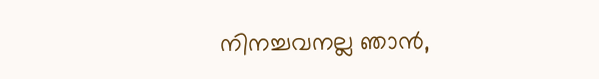നിനച്ചവനല്ല ഞാന്‍,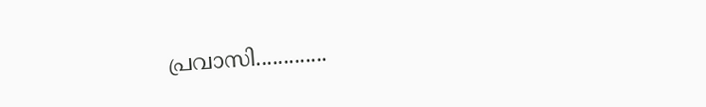പ്രവാസി.............